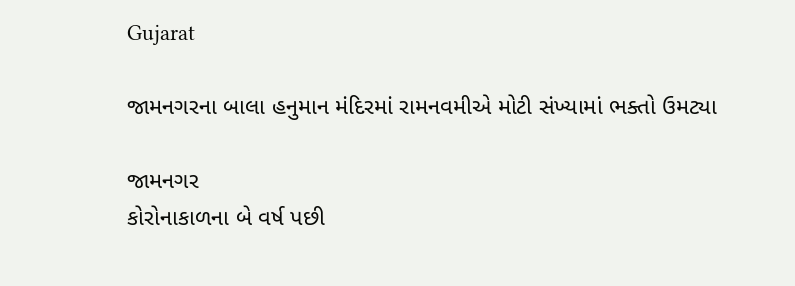Gujarat

જામનગરના બાલા હનુમાન મંદિરમાં રામનવમીએ મોટી સંખ્યામાં ભક્તો ઉમટ્યા

જામનગર
કોરોનાકાળના બે વર્ષ પછી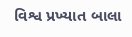વિશ્વ પ્રખ્યાત બાલા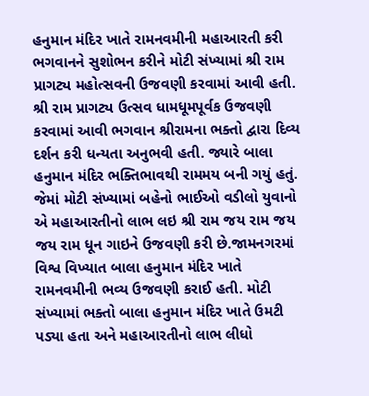હનુમાન મંદિર ખાતે રામનવમીની મહાઆરતી કરી ભગવાનને સુશોભન કરીને મોટી સંખ્યામાં શ્રી રામ પ્રાગટ્ય મહોત્સવની ઉજવણી કરવામાં આવી હતી. શ્રી રામ પ્રાગટ્ય ઉત્સવ ધામધૂમપૂર્વક ઉજવણી કરવામાં આવી ભગવાન શ્રીરામના ભક્તો દ્વારા દિવ્ય દર્શન કરી ધન્યતા અનુભવી હતી. જ્યારે બાલા હનુમાન મંદિર ભક્તિભાવથી રામમય બની ગયું હતું. જેમાં મોટી સંખ્યામાં બહેનો ભાઈઓ વડીલો યુવાનો એ મહાઆરતીનો લાભ લઇ શ્રી રામ જય રામ જય જય રામ ધૂન ગાઇને ઉજવણી કરી છે.જામનગરમાં વિશ્વ વિખ્યાત બાલા હનુમાન મંદિર ખાતે રામનવમીની ભવ્ય ઉજવણી કરાઈ હતી. મોટી સંખ્યામાં ભક્તો બાલા હનુમાન મંદિર ખાતે ઉમટી પડ્યા હતા અને મહાઆરતીનો લાભ લીધો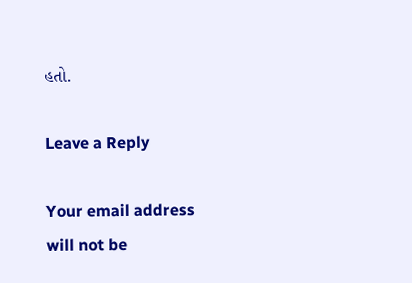હતો.

Leave a Reply

Your email address will not be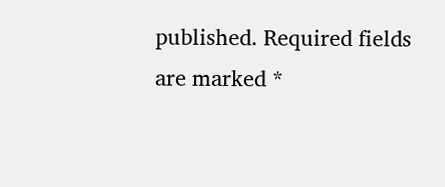published. Required fields are marked *